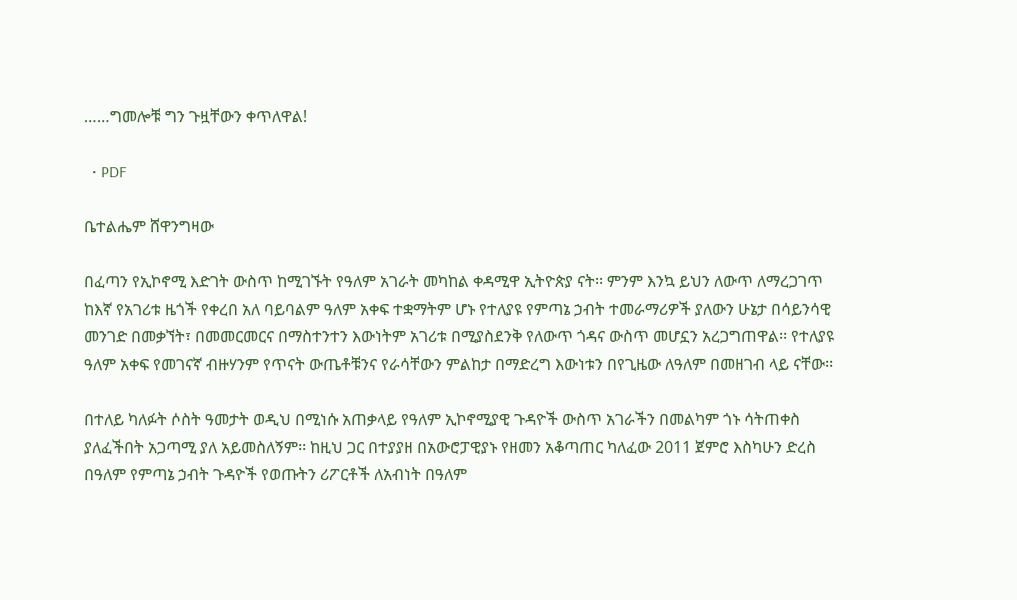……ግመሎቹ ግን ጉዟቸውን ቀጥለዋል!

  • PDF

ቤተልሔም ሸዋንግዛው

በፈጣን የኢኮኖሚ እድገት ውስጥ ከሚገኙት የዓለም አገራት መካከል ቀዳሚዋ ኢትዮጵያ ናት፡፡ ምንም እንኳ ይህን ለውጥ ለማረጋገጥ ከእኛ የአገሪቱ ዜጎች የቀረበ አለ ባይባልም ዓለም አቀፍ ተቋማትም ሆኑ የተለያዩ የምጣኔ ኃብት ተመራማሪዎች ያለውን ሁኔታ በሳይንሳዊ መንገድ በመቃኘት፣ በመመርመርና በማስተንተን እውነትም አገሪቱ በሚያስደንቅ የለውጥ ጎዳና ውስጥ መሆኗን አረጋግጠዋል፡፡ የተለያዩ ዓለም አቀፍ የመገናኛ ብዙሃንም የጥናት ውጤቶቹንና የራሳቸውን ምልከታ በማድረግ እውነቱን በየጊዜው ለዓለም በመዘገብ ላይ ናቸው፡፡

በተለይ ካለፉት ሶስት ዓመታት ወዲህ በሚነሱ አጠቃላይ የዓለም ኢኮኖሚያዊ ጉዳዮች ውስጥ አገራችን በመልካም ጎኑ ሳትጠቀስ ያለፈችበት አጋጣሚ ያለ አይመስለኝም፡፡ ከዚህ ጋር በተያያዘ በአውሮፓዊያኑ የዘመን አቆጣጠር ካለፈው 2011 ጀምሮ እስካሁን ድረስ በዓለም የምጣኔ ኃብት ጉዳዮች የወጡትን ሪፖርቶች ለአብነት በዓለም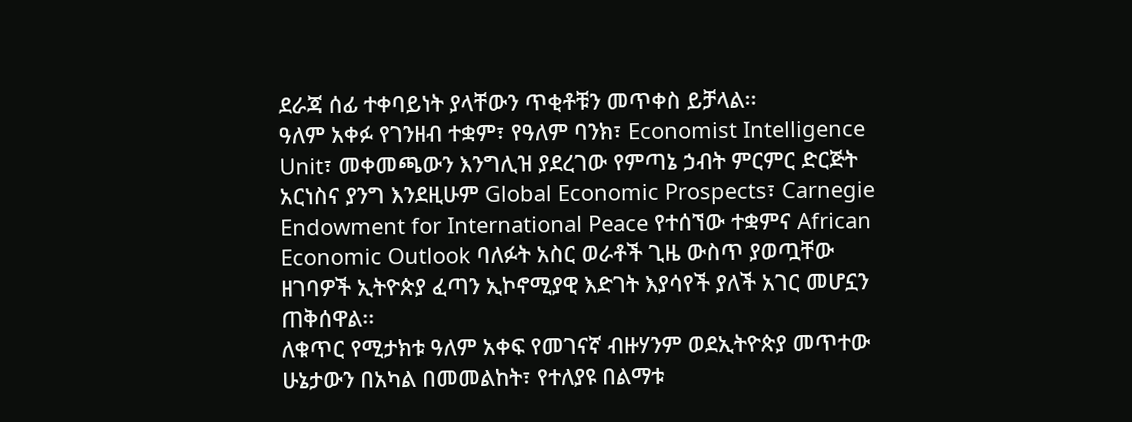ደራጃ ሰፊ ተቀባይነት ያላቸውን ጥቂቶቹን መጥቀስ ይቻላል፡፡
ዓለም አቀፉ የገንዘብ ተቋም፣ የዓለም ባንክ፣ Economist Intelligence Unit፣ መቀመጫውን እንግሊዝ ያደረገው የምጣኔ ኃብት ምርምር ድርጅት አርነስና ያንግ እንደዚሁም Global Economic Prospects፣ Carnegie Endowment for International Peace የተሰኘው ተቋምና African Economic Outlook ባለፉት አስር ወራቶች ጊዜ ውስጥ ያወጧቸው ዘገባዎች ኢትዮጵያ ፈጣን ኢኮኖሚያዊ እድገት እያሳየች ያለች አገር መሆኗን ጠቅሰዋል፡፡
ለቁጥር የሚታክቱ ዓለም አቀፍ የመገናኛ ብዙሃንም ወደኢትዮጵያ መጥተው ሁኔታውን በአካል በመመልከት፣ የተለያዩ በልማቱ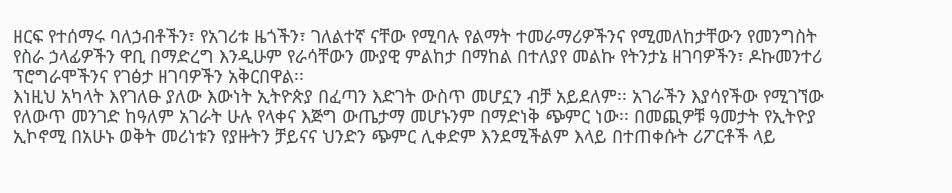ዘርፍ የተሰማሩ ባለኃብቶችን፣ የአገሪቱ ዜጎችን፣ ገለልተኛ ናቸው የሚባሉ የልማት ተመራማሪዎችንና የሚመለከታቸውን የመንግስት የስራ ኃላፊዎችን ዋቢ በማድረግ እንዲሁም የራሳቸውን ሙያዊ ምልከታ በማከል በተለያየ መልኩ የትንታኔ ዘገባዎችን፣ ዶኩመንተሪ ፕሮግራሞችንና የገፅታ ዘገባዎችን አቅርበዋል፡፡
እነዚህ አካላት እየገለፁ ያለው እውነት ኢትዮጵያ በፈጣን እድገት ውስጥ መሆኗን ብቻ አይደለም፡፡ አገራችን እያሳየችው የሚገኘው የለውጥ መንገድ ከዓለም አገራት ሁሉ የላቀና እጅግ ውጤታማ መሆኑንም በማድነቅ ጭምር ነው፡፡ በመጪዎቹ ዓመታት የኢትዮያ ኢኮኖሚ በአሁኑ ወቅት መሪነቱን የያዙትን ቻይናና ህንድን ጭምር ሊቀድም እንደሚችልም እላይ በተጠቀሱት ሪፖርቶች ላይ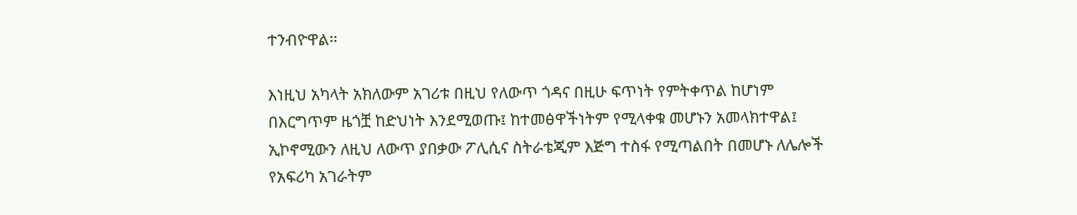ተንብዮዋል፡፡

እነዚህ አካላት አክለውም አገሪቱ በዚህ የለውጥ ጎዳና በዚሁ ፍጥነት የምትቀጥል ከሆነም በእርግጥም ዜጎቿ ከድህነት እንደሚወጡ፤ ከተመፅዋችነትም የሚላቀቁ መሆኑን አመላክተዋል፤ ኢኮኖሚውን ለዚህ ለውጥ ያበቃው ፖሊሲና ስትራቴጂም እጅግ ተስፋ የሚጣልበት በመሆኑ ለሌሎች የአፍሪካ አገራትም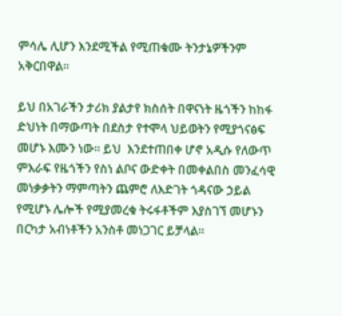ምሳሌ ሊሆን እንደሚችል የሚጠቁሙ ትንታኔዎችንም አቅርበዋል፡፡

ይህ በአገራችን ታሪክ ያልታየ ክስሰት በዋናነት ዜጎችን ከከፋ ድህነት በማውጣት በደስታ የተሞላ ህይወትን የሚያጎናፅፍ መሆኑ እሙን ነው፡፡ ይህ  እንደተጠበቀ ሆኖ አዲሱ የለውጥ ምእራፍ የዜጎችን የስነ ልቦና ውድቀት በመቀልበስ መንፈሳዊ መነቃቃትን ማምጣትን ጨምሮ ለእድገት ጎዳናው ኃይል የሚሆኑ ሌሎች የሚያመረቁ ትሩፋቶችም እያስገኘ መሆኑን በርካታ አብነቶችን አንስቶ መነጋገር ይቻላል፡፡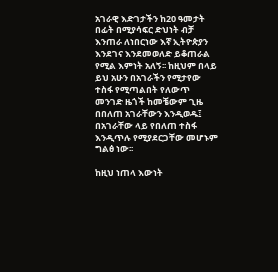አገራዊ እድገታችን ከ20 ዓመታት በፊት በሚያሳፍር ድህነት ብቻ እንጠራ ለነበርነው እኛ ኢትዮጵያን እንደገና እንደመወለድ ይቆጠራል የሚል እምነት አለኝ፡፡ ከዚህም በላይ ይህ አሁን በአገራችን የሚታየው ተስፋ የሚጣልበት የለውጥ መንገድ ዜጎች ከመቼውም ጊዜ በበለጠ አገራቸውን እንዲወዱ፤ በአገራቸው ላይ የበለጠ ተስፋ እንዲጥሉ የሚያደርጋቸው መሆኑም ግልፅ ነው፡፡

ከዚህ ነጠላ እውነት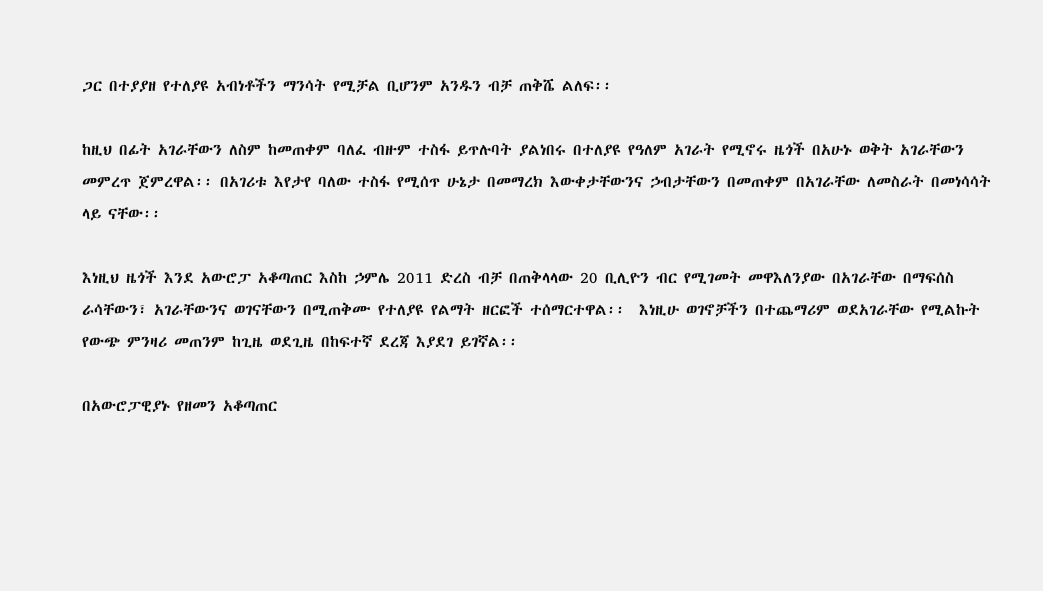ጋር በተያያዘ የተለያዩ አብነቶችን ማንሳት የሚቻል ቢሆንም አንዱን ብቻ ጠቅሼ ልለፍ፡፡

ከዚህ በፊት አገራቸውን ለስም ከመጠቀም ባለፈ ብዙም ተስፋ ይጥሉባት ያልነበሩ በተለያዩ የዓለም አገራት የሚኖሩ ዜጎች በአሁኑ ወቅት አገራቸውን መምረጥ ጀምረዋል፡፡ በአገሪቱ እየታየ ባለው ተስፋ የሚሰጥ ሁኔታ በመማረክ እውቀታቸውንና ኃብታቸውን በመጠቀም በአገራቸው ለመስራት በመነሳሳት ላይ ናቸው፡፡

እነዚህ ዜጎች እንደ አውሮፓ አቆጣጠር እስከ ኃምሌ 2011 ድረስ ብቻ በጠቅላላው 20 ቢሊዮን ብር የሚገመት መዋእለንያው በአገራቸው በማፍሰስ ራሳቸውን፣ አገራቸውንና ወገናቸውን በሚጠቅሙ የተለያዩ የልማት ዘርፎች ተሰማርተዋል፡፡  እነዚሁ ወገኖቻችን በተጨማሪም ወደአገራቸው የሚልኩት የውጭ ምንዛሪ መጠንም ከጊዜ ወደጊዜ በከፍተኛ ደረጃ እያደገ ይገኛል፡፡

በአውሮፓዊያኑ የዘመን አቆጣጠር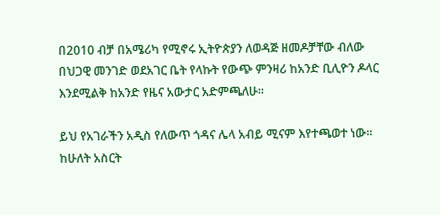በ2010 ብቻ በአሜሪካ የሚኖሩ ኢትዮጵያን ለወዳጅ ዘመዶቻቸው ብለው በህጋዊ መንገድ ወደአገር ቤት የላኩት የውጭ ምንዛሪ ከአንድ ቢሊዮን ዶላር እንደሚልቅ ከአንድ የዜና አውታር አድምጫለሁ፡፡

ይህ የአገራችን አዲስ የለውጥ ጎዳና ሌላ አብይ ሚናም እየተጫወተ ነው፡፡ ከሁለት አስርት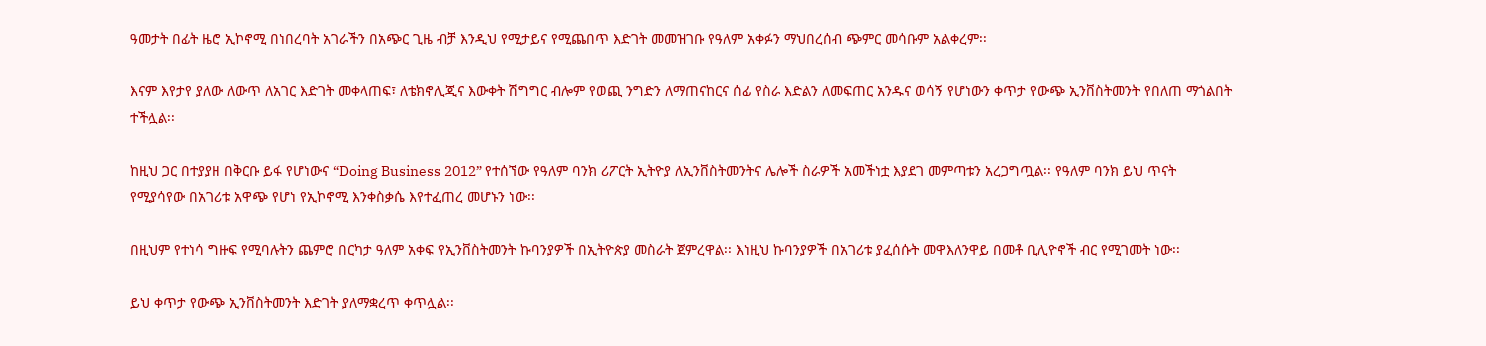ዓመታት በፊት ዜሮ ኢኮኖሚ በነበረባት አገራችን በአጭር ጊዜ ብቻ እንዲህ የሚታይና የሚጨበጥ እድገት መመዝገቡ የዓለም አቀፉን ማህበረሰብ ጭምር መሳቡም አልቀረም፡፡

እናም እየታየ ያለው ለውጥ ለአገር እድገት መቀላጠፍ፣ ለቴክኖሊጂና እውቀት ሽግግር ብሎም የወጪ ንግድን ለማጠናከርና ሰፊ የስራ እድልን ለመፍጠር አንዱና ወሳኝ የሆነውን ቀጥታ የውጭ ኢንቨስትመንት የበለጠ ማጎልበት ተችሏል፡፡

ከዚህ ጋር በተያያዘ በቅርቡ ይፋ የሆነውና “Doing Business 2012” የተሰኘው የዓለም ባንክ ሪፖርት ኢትዮያ ለኢንቨስትመንትና ሌሎች ስራዎች አመችነቷ እያደገ መምጣቱን አረጋግጧል፡፡ የዓለም ባንክ ይህ ጥናት የሚያሳየው በአገሪቱ አዋጭ የሆነ የኢኮኖሚ እንቀስቃሴ እየተፈጠረ መሆኑን ነው፡፡

በዚህም የተነሳ ግዙፍ የሚባሉትን ጨምሮ በርካታ ዓለም አቀፍ የኢንቨስትመንት ኩባንያዎች በኢትዮጵያ መስራት ጀምረዋል፡፡ እነዚህ ኩባንያዎች በአገሪቱ ያፈሰሱት መዋእለንዋይ በመቶ ቢሊዮኖች ብር የሚገመት ነው፡፡

ይህ ቀጥታ የውጭ ኢንቨስትመንት እድገት ያለማቋረጥ ቀጥሏል፡፡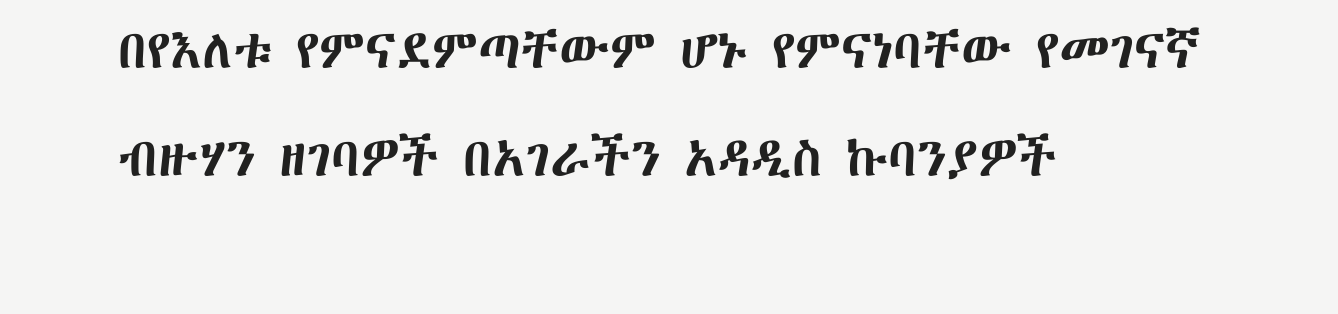በየእለቱ የምናደምጣቸውም ሆኑ የምናነባቸው የመገናኛ ብዙሃን ዘገባዎች በአገራችን አዳዲስ ኩባንያዎች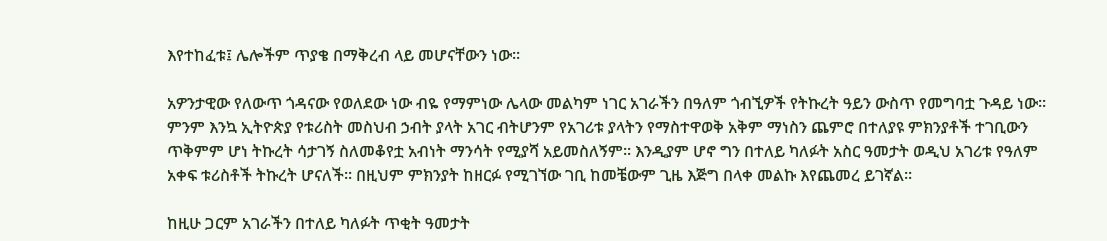እየተከፈቱ፤ ሌሎችም ጥያቄ በማቅረብ ላይ መሆናቸውን ነው፡፡

አዎንታዊው የለውጥ ጎዳናው የወለደው ነው ብዬ የማምነው ሌላው መልካም ነገር አገራችን በዓለም ጎብኚዎች የትኩረት ዓይን ውስጥ የመግባቷ ጉዳይ ነው፡፡ ምንም እንኳ ኢትዮጵያ የቱሪስት መስህብ ኃብት ያላት አገር ብትሆንም የአገሪቱ ያላትን የማስተዋወቅ አቅም ማነስን ጨምሮ በተለያዩ ምክንያቶች ተገቢውን ጥቅምም ሆነ ትኩረት ሳታገኝ ስለመቆየቷ አብነት ማንሳት የሚያሻ አይመስለኝም፡፡ እንዲያም ሆኖ ግን በተለይ ካለፉት አስር ዓመታት ወዲህ አገሪቱ የዓለም አቀፍ ቱሪስቶች ትኩረት ሆናለች፡፡ በዚህም ምክንያት ከዘርፉ የሚገኘው ገቢ ከመቼውም ጊዜ እጅግ በላቀ መልኩ እየጨመረ ይገኛል፡፡

ከዚሁ ጋርም አገራችን በተለይ ካለፉት ጥቂት ዓመታት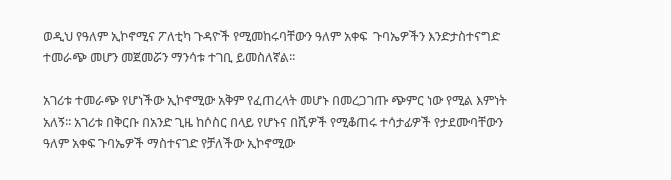ወዲህ የዓለም ኢኮኖሚና ፖለቲካ ጉዳዮች የሚመከሩባቸውን ዓለም አቀፍ  ጉባኤዎችን እንድታስተናግድ ተመራጭ መሆን መጀመሯን ማንሳቱ ተገቢ ይመስለኛል፡፡

አገሪቱ ተመራጭ የሆነችው ኢኮኖሚው አቅም የፈጠረላት መሆኑ በመረጋገጡ ጭምር ነው የሚል እምነት አለኝ፡፡ አገሪቱ በቅርቡ በአንድ ጊዜ ከሶስር በላይ የሆኑና በሺዎች የሚቆጠሩ ተሳታፊዎች የታደሙባቸውን ዓለም አቀፍ ጉባኤዎች ማስተናገድ የቻለችው ኢኮኖሚው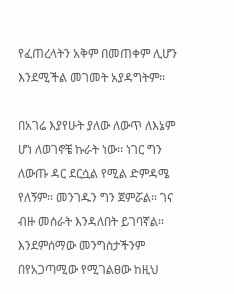የፈጠረላትን አቅም በመጠቀም ሊሆን እንደሚችል መገመት አያዳግትም፡፡

በአገሬ እያየሁት ያለው ለውጥ ለእኔም ሆነ ለወገኖቼ ኩራት ነው፡፡ ነገር ግን ለውጡ ዳር ደርሷል የሚል ድምዳሜ የለኝም፡፡ መንገዱን ግን ጀምሯል፡፡ ገና ብዙ መሰራት እንዳለበት ይገባኛል፡፡ እንደምሰማው መንግስታችንም በየአጋጣሚው የሚገልፀው ከዚህ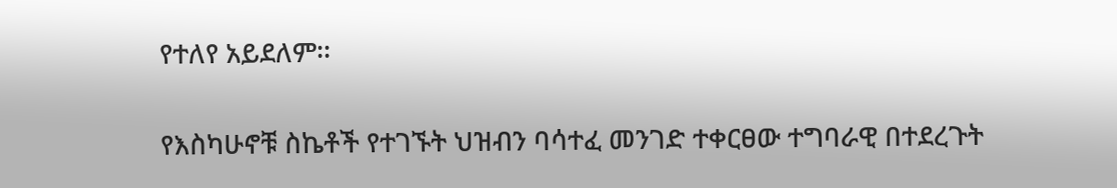የተለየ አይደለም፡፡

የእስካሁኖቹ ስኬቶች የተገኙት ህዝብን ባሳተፈ መንገድ ተቀርፀው ተግባራዊ በተደረጉት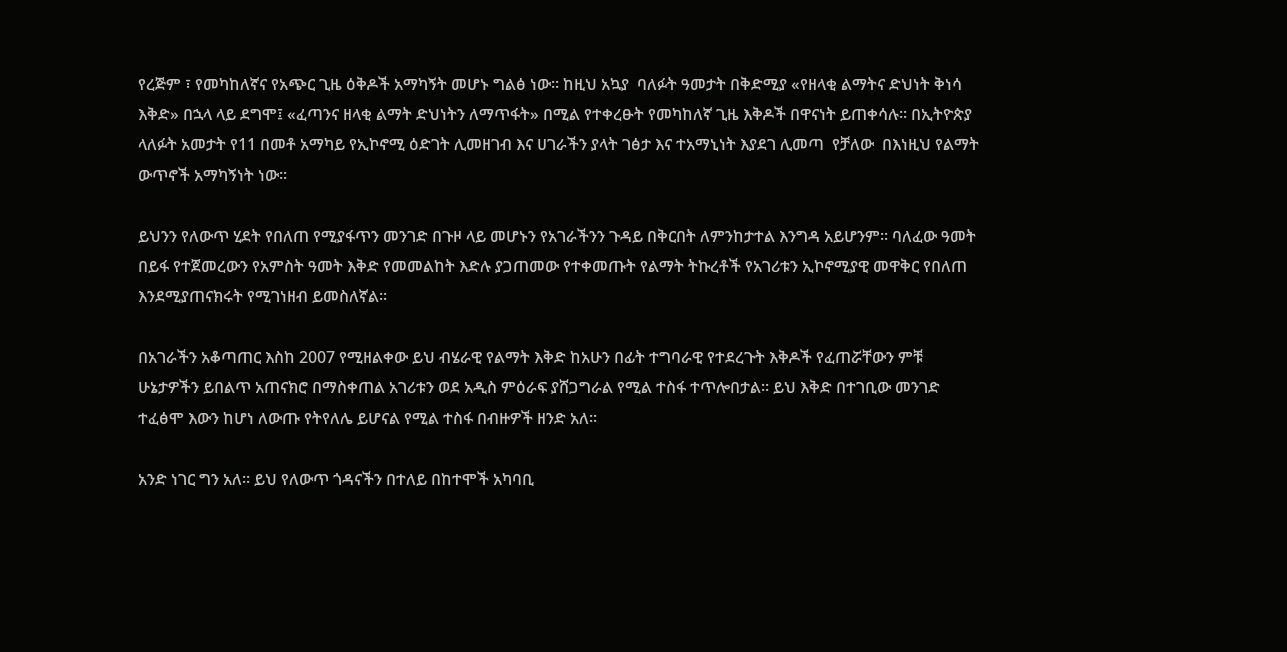የረጅም ፣ የመካከለኛና የአጭር ጊዜ ዕቅዶች አማካኝት መሆኑ ግልፅ ነው፡፡ ከዚህ አኳያ  ባለፉት ዓመታት በቅድሚያ «የዘላቂ ልማትና ድህነት ቅነሳ እቅድ» በኋላ ላይ ደግሞ፤ «ፈጣንና ዘላቂ ልማት ድህነትን ለማጥፋት» በሚል የተቀረፁት የመካከለኛ ጊዜ እቅዶች በዋናነት ይጠቀሳሉ፡፡ በኢትዮጵያ ላለፉት አመታት የ11 በመቶ አማካይ የኢኮኖሚ ዕድገት ሊመዘገብ እና ሀገራችን ያላት ገፅታ እና ተአማኒነት እያደገ ሊመጣ  የቻለው  በእነዚህ የልማት ውጥኖች አማካኝነት ነው፡፡

ይህንን የለውጥ ሂደት የበለጠ የሚያፋጥን መንገድ በጉዞ ላይ መሆኑን የአገራችንን ጉዳይ በቅርበት ለምንከታተል እንግዳ አይሆንም፡፡ ባለፈው ዓመት በይፋ የተጀመረውን የአምስት ዓመት እቅድ የመመልከት እድሉ ያጋጠመው የተቀመጡት የልማት ትኩረቶች የአገሪቱን ኢኮኖሚያዊ መዋቅር የበለጠ እንደሚያጠናክሩት የሚገነዘብ ይመስለኛል፡፡

በአገራችን አቆጣጠር እስከ 2007 የሚዘልቀው ይህ ብሄራዊ የልማት እቅድ ከአሁን በፊት ተግባራዊ የተደረጉት እቅዶች የፈጠሯቸውን ምቹ ሁኔታዎችን ይበልጥ አጠናክሮ በማስቀጠል አገሪቱን ወደ አዲስ ምዕራፍ ያሸጋግራል የሚል ተስፋ ተጥሎበታል፡፡ ይህ እቅድ በተገቢው መንገድ ተፈፅሞ እውን ከሆነ ለውጡ የትየለሌ ይሆናል የሚል ተስፋ በብዙዎች ዘንድ አለ፡፡

አንድ ነገር ግን አለ፡፡ ይህ የለውጥ ጎዳናችን በተለይ በከተሞች አካባቢ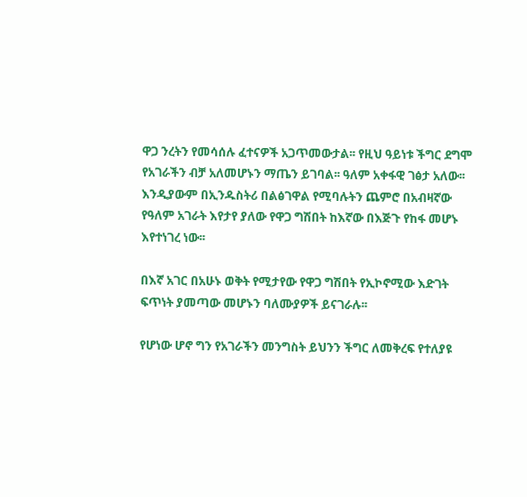ዋጋ ንረትን የመሳሰሉ ፈተናዎች አጋጥመውታል፡፡ የዚህ ዓይነቱ ችግር ደግሞ የአገራችን ብቻ አለመሆኑን ማጤን ይገባል፡፡ ዓለም አቀፋዊ ገፅታ አለው፡፡ እንዲያውም በኢንዱስትሪ በልፅገዋል የሚባሉትን ጨምሮ በአብዛኛው የዓለም አገራት እየታየ ያለው የዋጋ ግሽበት ከእኛው በእጅጉ የከፋ መሆኑ እየተነገረ ነው፡፡

በእኛ አገር በአሁኑ ወቅት የሚታየው የዋጋ ግሽበት የኢኮኖሚው እድገት ፍጥነት ያመጣው መሆኑን ባለሙያዎች ይናገራሉ፡፡

የሆነው ሆኖ ግን የአገራችን መንግስት ይህንን ችግር ለመቅረፍ የተለያዩ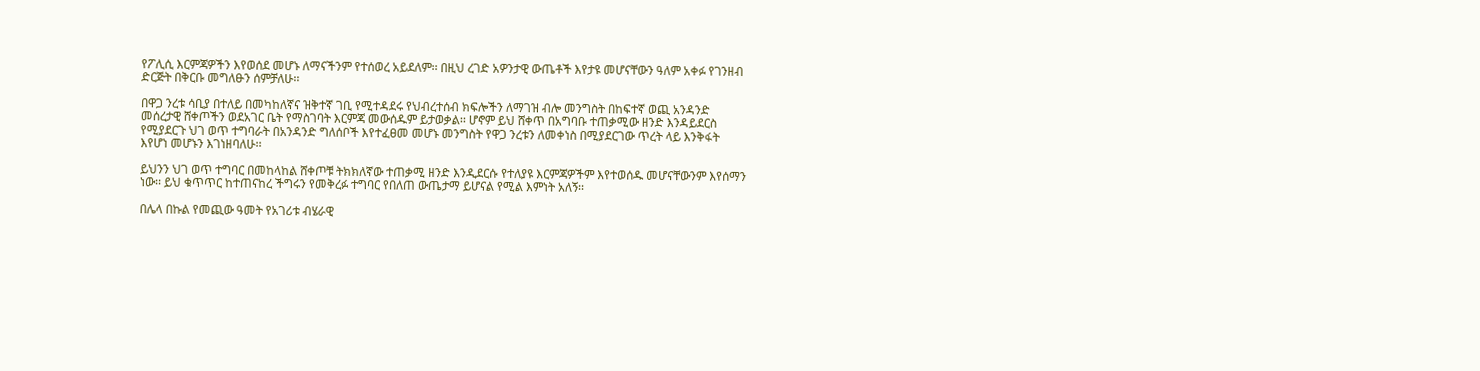የፖሊሲ እርምጃዎችን እየወሰደ መሆኑ ለማናችንም የተሰወረ አይደለም፡፡ በዚህ ረገድ አዎንታዊ ውጤቶች እየታዩ መሆናቸውን ዓለም አቀፉ የገንዘብ ድርጅት በቅርቡ መግለፁን ሰምቻለሁ፡፡

በዋጋ ንረቱ ሳቢያ በተለይ በመካከለኛና ዝቅተኛ ገቢ የሚተዳደሩ የህብረተሰብ ክፍሎችን ለማገዝ ብሎ መንግስት በከፍተኛ ወጪ አንዳንድ መሰረታዊ ሸቀጦችን ወደአገር ቤት የማስገባት እርምጃ መውሰዱም ይታወቃል፡፡ ሆኖም ይህ ሸቀጥ በአግባቡ ተጠቃሚው ዘንድ እንዳይደርስ የሚያደርጉ ህገ ወጥ ተግባራት በአንዳንድ ግለሰቦች እየተፈፀመ መሆኑ መንግስት የዋጋ ንረቱን ለመቀነስ በሚያደርገው ጥረት ላይ እንቅፋት እየሆነ መሆኑን እገነዘባለሁ፡፡

ይህንን ህገ ወጥ ተግባር በመከላከል ሸቀጦቹ ትክክለኛው ተጠቃሚ ዘንድ እንዲደርሱ የተለያዩ እርምጃዎችም እየተወሰዱ መሆናቸውንም እየሰማን ነው፡፡ ይህ ቁጥጥር ከተጠናከረ ችግሩን የመቅረፉ ተግባር የበለጠ ውጤታማ ይሆናል የሚል እምነት አለኝ፡፡

በሌላ በኩል የመጪው ዓመት የአገሪቱ ብሄራዊ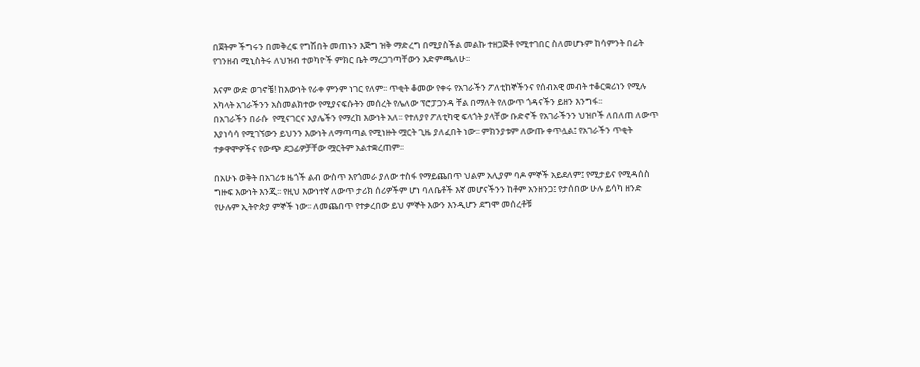በጀትም ችግሩን በመቅረፍ የግሽበት መጠኑን እጅግ ዝቅ ማድረግ በሚያስችል መልኩ ተዘጋጅቶ የሚተገበር ስለመሆኑም ከሳምንት በፊት የገንዘብ ሚኒስትሩ ለህዝብ ተወካዮች ምክር ቤት ማረጋገጣቸውን አድምጫለሁ፡፡

እናም ውድ ወገኖቼ! ከእውነት የራቀ ምንም ነገር የለም፡፡ ጥቂት ቆመው የቀሩ የአገራችን ፖለቲከኞችንና የሰብአዊ መብት ተቆርቋሪነን የሚሉ አካላት አገራችንን አስመልክተው የሚያናፍሱትን መሰረት የሌለው ፕሮፓጋንዳ ቸል በማለት የለውጥ ጎዳናችን ይዘን እንግፋ፡፡
በአገራችን በራሱ  የሚናገርና አያሌችን የማረከ እውነት አለ፡፡ የተለያየ ፖለቲካዊ ፍላጎት ያላቸው ቡድኖች የአገራችንን ህዝቦች ለበለጠ ለውጥ እያነሳሳ የሚገኘውን ይህንን እውነት ለማጣጣል የሚነዙት ሟርት ጊዜ ያለፈበት ነው፡፡ ምክንያቱም ለውጡ ቀጥሏል፤ የአገራችን ጥቂት ተቃዋሞዎችና የውጭ ደጋፊዎቻቸው ሟርትም አልተቋረጠም፡፡

በአሁኑ ወቅት በአገሪቱ ዜጎች ልብ ውስጥ እየጎመራ ያለው ተስፋ የማይጨበጥ ህልም አሊያም ባዶ ምኞች አይደለም፤ የሚታይና የሚዳሰስ ግዙፍ እውነት እንጂ፡፡ የዚህ እውነተኛ ለውጥ ታሪክ ሰሪዎችም ሆነ ባለቤቶች እኛ መሆናችንን ከቶም አንዘንጋ፤ የታሰበው ሁሉ ይሳካ ዘንድ የሁሉም ኢትዮጵያ ምኞች ነው፡፡ ለመጨበጥ የተቃረበው ይህ ምኞት እውን እንዲሆን ደግሞ መሰረቶቹ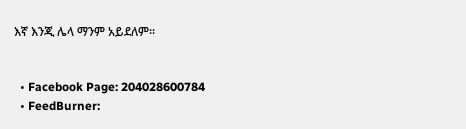እኛ እንጂ ሌላ ማንም አይደለም፡፡


  • Facebook Page: 204028600784
  • FeedBurner: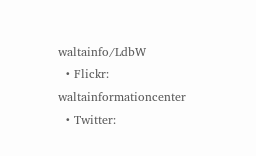waltainfo/LdbW
  • Flickr: waltainformationcenter
  • Twitter: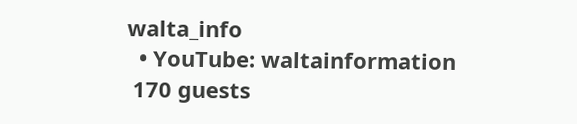walta_info
  • YouTube: waltainformation
 170 guests